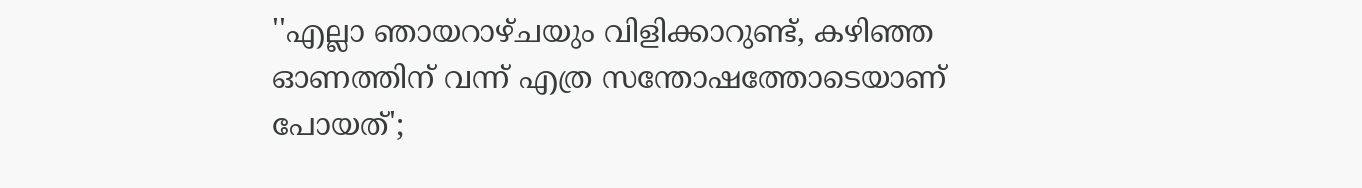''എല്ലാ ഞായറാഴ്ചയും വിളിക്കാറുണ്ട്, കഴിഞ്ഞ ഓണത്തിന് വന്ന് എത്ര സന്തോഷത്തോടെയാണ് പോയത്';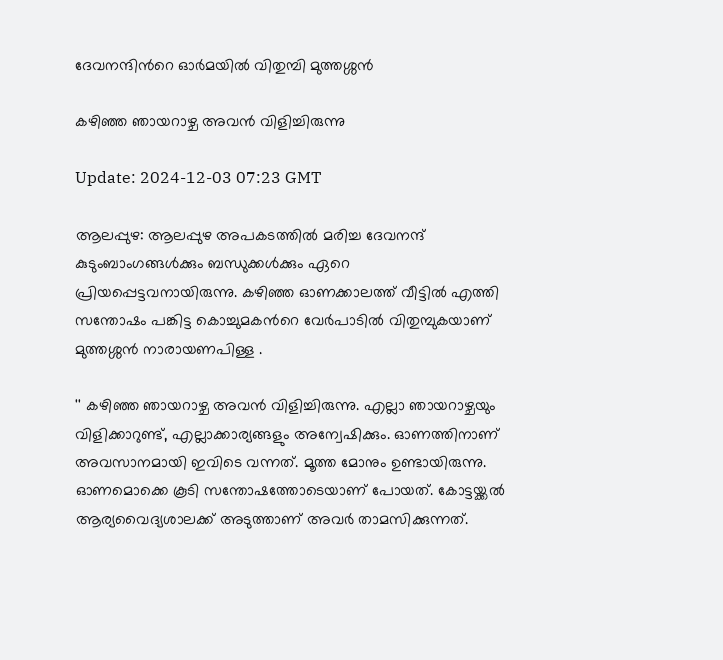ദേവനന്ദിന്‍റെ ഓര്‍മയില്‍ വിതുമ്പി മുത്തശ്ശന്‍

കഴിഞ്ഞ ഞായറാഴ്ച അവന്‍ വിളിച്ചിരുന്നു

Update: 2024-12-03 07:23 GMT

ആലപ്പുഴ: ആലപ്പുഴ അപകടത്തിൽ മരിച്ച ദേവനന്ദ് കുടുംബാംഗങ്ങൾക്കും ബന്ധുക്കൾക്കും ഏറെ പ്രിയപ്പെട്ടവനായിരുന്നു. കഴിഞ്ഞ ഓണക്കാലത്ത് വീട്ടിൽ എത്തി സന്തോഷം പങ്കിട്ട കൊച്ചുമകന്‍റെ വേർപാടിൽ വിതുമ്പുകയാണ് മുത്തശ്ശന്‍ നാരായണപിള്ള .

'' കഴിഞ്ഞ ഞായറാഴ്ച അവന്‍ വിളിച്ചിരുന്നു. എല്ലാ ഞായറാഴ്ചയും വിളിക്കാറുണ്ട്, എല്ലാക്കാര്യങ്ങളും അന്വേഷിക്കും. ഓണത്തിനാണ് അവസാനമായി ഇവിടെ വന്നത്. മൂത്ത മോനും ഉണ്ടായിരുന്നു. ഓണമൊക്കെ കൂടി സന്തോഷത്തോടെയാണ് പോയത്. കോട്ടയ്ക്കല്‍ ആര്യവൈദ്യശാലക്ക് അടുത്താണ് അവര്‍ താമസിക്കുന്നത്.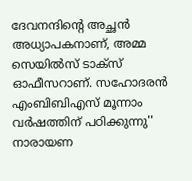ദേവനന്ദിന്‍റെ അച്ഛന്‍ അധ്യാപകനാണ്, അമ്മ സെയില്‍സ് ടാക്സ് ഓഫീസറാണ്. സഹോദരന്‍ എംബിബിഎസ് മൂന്നാം വര്‍ഷത്തിന് പഠിക്കുന്നു'' നാരായണ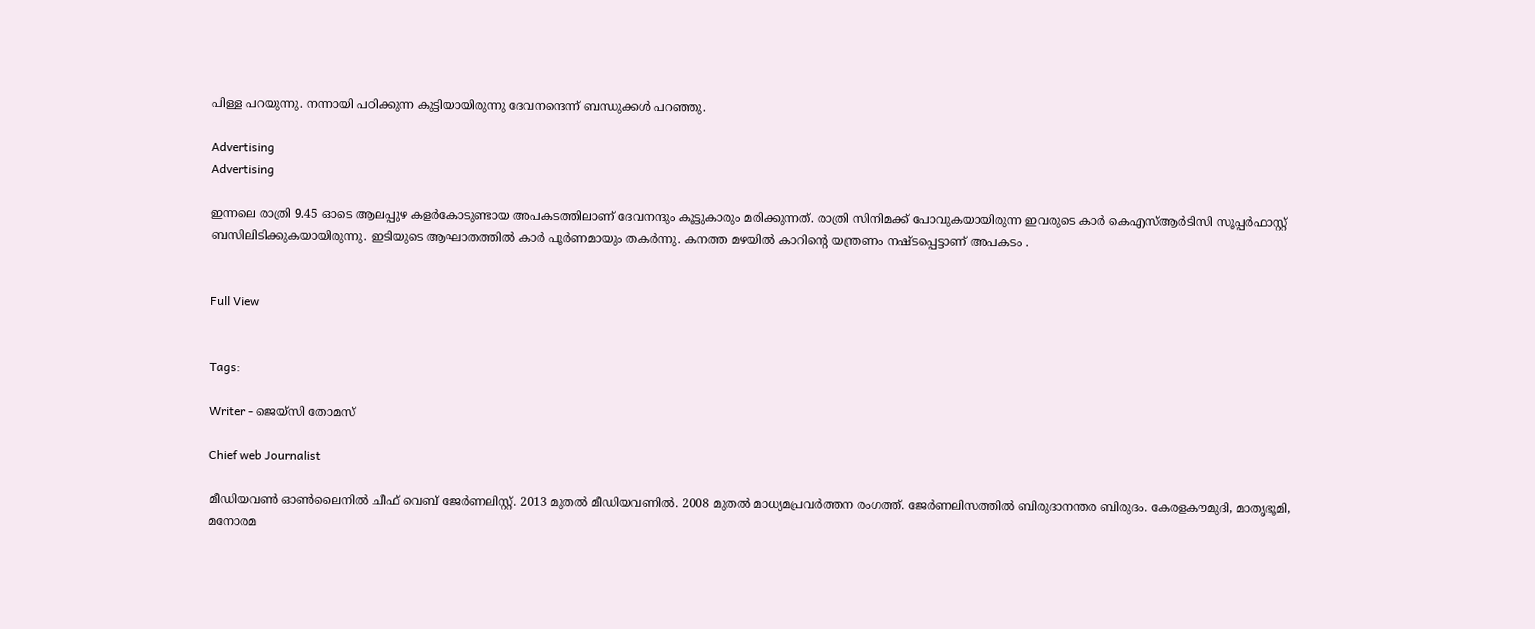പിള്ള പറയുന്നു. നന്നായി പഠിക്കുന്ന കുട്ടിയായിരുന്നു ദേവനന്ദെന്ന് ബന്ധുക്കള്‍ പറഞ്ഞു.

Advertising
Advertising

ഇന്നലെ രാത്രി 9.45 ഓടെ ആലപ്പുഴ കളര്‍കോടുണ്ടായ അപകടത്തിലാണ് ദേവനന്ദും കൂട്ടുകാരും മരിക്കുന്നത്. രാത്രി സിനിമക്ക് പോവുകയായിരുന്ന ഇവരുടെ കാര്‍ കെഎസ്ആർടിസി സൂപ്പർഫാസ്റ്റ് ബസിലിടിക്കുകയായിരുന്നു. ഇടിയുടെ ആഘാതത്തിൽ കാർ പൂർണമായും തകർന്നു. കനത്ത മഴയിൽ കാറിന്‍റെ യന്ത്രണം നഷ്ടപ്പെട്ടാണ് അപകടം .


Full View


Tags:

Writer - ജെയ്സി തോമസ്

Chief web Journalist

മീഡിയവൺ ഓൺലൈനിൽ ചീഫ് വെബ് ജേർണലിസ്റ്റ്. 2013 മുതൽ മീഡിയവണിൽ. 2008 മുതൽ മാധ്യമപ്രവർത്തന രംഗത്ത്. ജേർണലിസത്തിൽ ബിരുദാനന്തര ബിരുദം. കേരളകൗമുദി, മാതൃഭൂമി, മനോരമ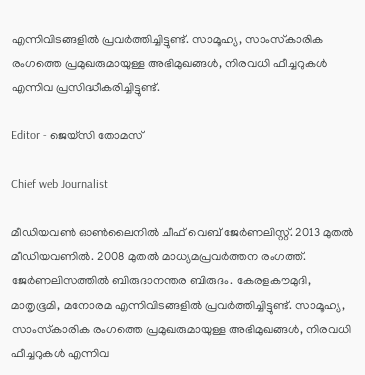എന്നിവിടങ്ങളിൽ പ്രവർത്തിച്ചിട്ടുണ്ട്. സാമൂഹ്യ, സാംസ്‌കാരിക രംഗത്തെ പ്രമുഖരുമായുള്ള അഭിമുഖങ്ങൾ, നിരവധി ഫീച്ചറുകൾ എന്നിവ പ്രസിദ്ധീകരിച്ചിട്ടുണ്ട്.

Editor - ജെയ്സി തോമസ്

Chief web Journalist

മീഡിയവൺ ഓൺലൈനിൽ ചീഫ് വെബ് ജേർണലിസ്റ്റ്. 2013 മുതൽ മീഡിയവണിൽ. 2008 മുതൽ മാധ്യമപ്രവർത്തന രംഗത്ത്. ജേർണലിസത്തിൽ ബിരുദാനന്തര ബിരുദം. കേരളകൗമുദി, മാതൃഭൂമി, മനോരമ എന്നിവിടങ്ങളിൽ പ്രവർത്തിച്ചിട്ടുണ്ട്. സാമൂഹ്യ, സാംസ്‌കാരിക രംഗത്തെ പ്രമുഖരുമായുള്ള അഭിമുഖങ്ങൾ, നിരവധി ഫീച്ചറുകൾ എന്നിവ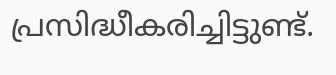പ്രസിദ്ധീകരിച്ചിട്ടുണ്ട്.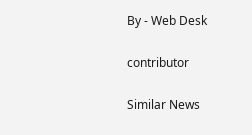By - Web Desk

contributor

Similar News